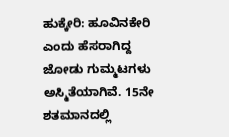ಹುಕ್ಕೇರಿ: ಹೂವಿನಕೇರಿ ಎಂದು ಹೆಸರಾಗಿದ್ದ ಜೋಡು ಗುಮ್ಮಟಗಳು ಅಸ್ಮಿತೆಯಾಗಿವೆ. 15ನೇ ಶತಮಾನದಲ್ಲಿ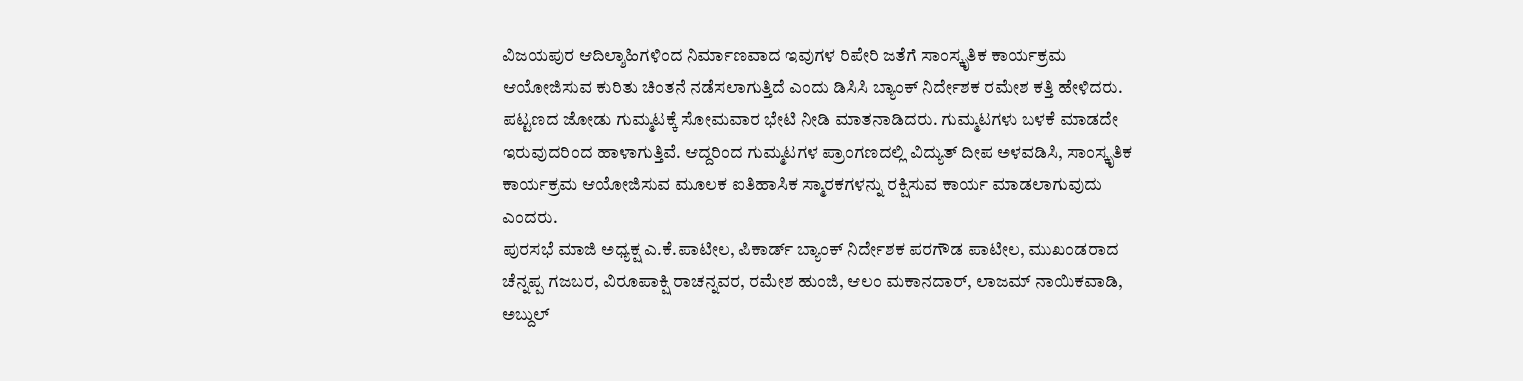ವಿಜಯಪುರ ಆದಿಲ್ಶಾಹಿಗಳಿಂದ ನಿರ್ಮಾಣವಾದ ಇವುಗಳ ರಿಪೇರಿ ಜತೆಗೆ ಸಾಂಸ್ಕೃತಿಕ ಕಾರ್ಯಕ್ರಮ ಆಯೋಜಿಸುವ ಕುರಿತು ಚಿಂತನೆ ನಡೆಸಲಾಗುತ್ತಿದೆ ಎಂದು ಡಿಸಿಸಿ ಬ್ಯಾಂಕ್ ನಿರ್ದೇಶಕ ರಮೇಶ ಕತ್ತಿ ಹೇಳಿದರು.
ಪಟ್ಟಣದ ಜೋಡು ಗುಮ್ಮಟಕ್ಕೆ ಸೋಮವಾರ ಭೇಟಿ ನೀಡಿ ಮಾತನಾಡಿದರು. ಗುಮ್ಮಟಗಳು ಬಳಕೆ ಮಾಡದೇ ಇರುವುದರಿಂದ ಹಾಳಾಗುತ್ತಿವೆ. ಆದ್ದರಿಂದ ಗುಮ್ಮಟಗಳ ಪ್ರಾಂಗಣದಲ್ಲಿ ವಿದ್ಯುತ್ ದೀಪ ಅಳವಡಿಸಿ, ಸಾಂಸ್ಕೃತಿಕ ಕಾರ್ಯಕ್ರಮ ಆಯೋಜಿಸುವ ಮೂಲಕ ಐತಿಹಾಸಿಕ ಸ್ಮಾರಕಗಳನ್ನು ರಕ್ಷಿಸುವ ಕಾರ್ಯ ಮಾಡಲಾಗುವುದು ಎಂದರು.
ಪುರಸಭೆ ಮಾಜಿ ಅಧ್ಯಕ್ಷ ಎ.ಕೆ.ಪಾಟೀಲ, ಪಿಕಾರ್ಡ್ ಬ್ಯಾಂಕ್ ನಿರ್ದೇಶಕ ಪರಗೌಡ ಪಾಟೀಲ, ಮುಖಂಡರಾದ ಚೆನ್ನಪ್ಪ ಗಜಬರ, ವಿರೂಪಾಕ್ಷಿ ರಾಚನ್ನವರ, ರಮೇಶ ಹುಂಜಿ, ಆಲಂ ಮಕಾನದಾರ್, ಲಾಜಮ್ ನಾಯಿಕವಾಡಿ, ಅಬ್ದುಲ್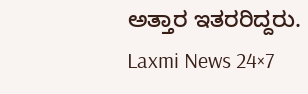ಅತ್ತಾರ ಇತರರಿದ್ದರು.
Laxmi News 24×7